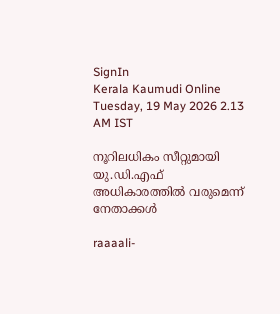SignIn
Kerala Kaumudi Online
Tuesday, 19 May 2026 2.13 AM IST

നൂറിലധികം സീറ്റുമായി യു.ഡി.എഫ് അധികാരത്തിൽ വരുമെന്ന് നേതാക്കൾ

raaaali-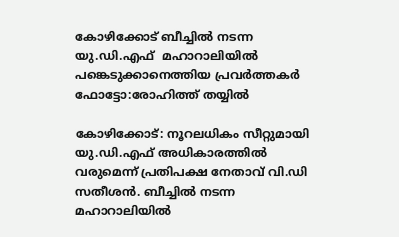കോഴിക്കോട് ബീച്ചിൽ നടന്ന യു.ഡി.എഫ്  മഹാറാലിയിൽ പങ്കെടുക്കാനെത്തിയ പ്രവർത്തകർ ഫോട്ടോ:രോഹിത്ത് തയ്യിൽ

കോഴിക്കോട്: നൂറലധികം സീറ്റുമായി യു.ഡി.എഫ് അധികാരത്തിൽ വരുമെന്ന് പ്രതിപക്ഷ നേതാവ് വി.ഡി സതീശൻ. ബീച്ചിൽ നടന്ന മഹാറാലിയിൽ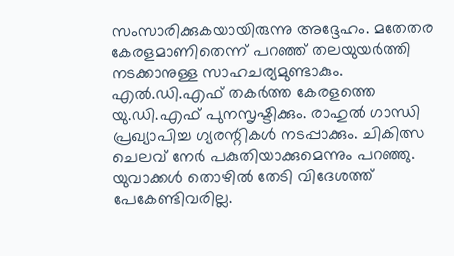സംസാരിക്കുകയായിരുന്നു അദ്ദേഹം. മതേതര കേരളമാണിതെന്ന് പറഞ്ഞ് തലയുയർത്തി നടക്കാനുള്ള സാഹചര്യമുണ്ടാകും. എൽ.ഡി.എഫ് തകർത്ത കേരളത്തെ യു.ഡി.എഫ് പുനസൃഷ്ടിക്കും. രാഹുൽ ഗാന്ധി പ്രഖ്യാപിച്ച ഗ്യരന്റികൾ നടപ്പാക്കും. ചികിത്സ ചെലവ് നേർ പകുതിയാക്കുമെന്നും പറഞ്ഞു. യുവാക്കൾ തൊഴിൽ തേടി വിദേശത്ത് പേകേണ്ടിവരില്ല.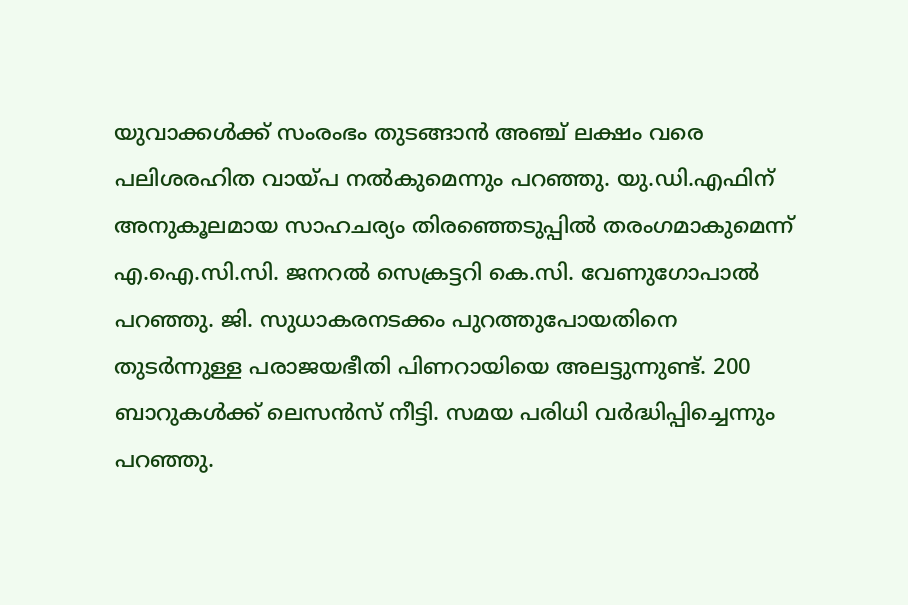യുവാക്കൾക്ക് സംരംഭം തുടങ്ങാൻ അഞ്ച് ലക്ഷം വരെ പലിശരഹിത വായ്പ നൽകുമെന്നും പറഞ്ഞു. യു.ഡി.എഫിന് അനുകൂലമായ സാഹചര്യം തിരഞ്ഞെടുപ്പിൽ തരംഗമാകുമെന്ന് എ.ഐ.സി.സി. ജനറൽ സെക്രട്ടറി കെ.സി. വേണുഗോപാൽ പറഞ്ഞു. ജി. സുധാകരനടക്കം പുറത്തുപോയതിനെ തുടർന്നുള്ള പരാജയഭീതി പിണറായിയെ അലട്ടുന്നുണ്ട്. 200 ബാറുകൾക്ക് ലെസൻസ് നീട്ടി. സമയ പരിധി വർദ്ധിപ്പിച്ചെന്നും പറഞ്ഞു.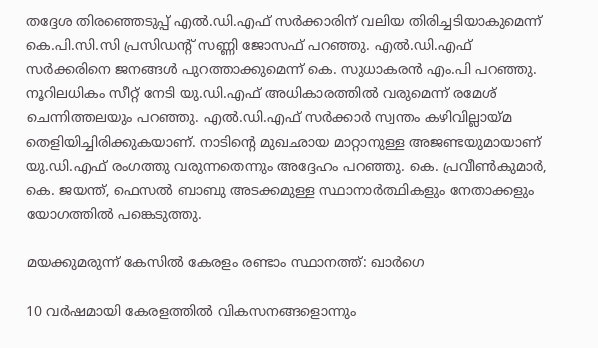തദ്ദേശ തിരഞ്ഞെടുപ്പ് എൽ.ഡി.എഫ് സർക്കാരിന് വലിയ തിരിച്ചടിയാകുമെന്ന് കെ.പി.സി.സി പ്രസിഡന്റ് സണ്ണി ജോസഫ് പറഞ്ഞു. എൽ.ഡി.എഫ് സർക്കരിനെ ജനങ്ങൾ പുറത്താക്കുമെന്ന് കെ. സുധാകരൻ എം.പി പറഞ്ഞു. നൂറിലധികം സീറ്റ് നേടി യു.ഡി.എഫ് അധികാരത്തിൽ വരുമെന്ന് രമേശ് ചെന്നിത്തലയും പറഞ്ഞു. എൽ.ഡി.എഫ് സർക്കാർ സ്വന്തം കഴിവില്ലായ്മ തെളിയിച്ചിരിക്കുകയാണ്. നാടിന്റെ മുഖഛായ മാറ്റാനുള്ള അജണ്ടയുമായാണ് യു.ഡി.എഫ് രംഗത്തു വരുന്നതെന്നും അദ്ദേഹം പറഞ്ഞു. കെ. പ്രവീൺകുമാർ, കെ. ജയന്ത്, ഫെസൽ ബാബു അടക്കമുള്ള സ്ഥാനാർത്ഥികളും നേതാക്കളും യോഗത്തിൽ പങ്കെടുത്തു.

മയക്കുമരുന്ന് കേസിൽ കേരളം രണ്ടാം സ്ഥാനത്ത്: ഖാർഗെ

10 വർഷമായി കേരളത്തിൽ വികസനങ്ങളൊന്നും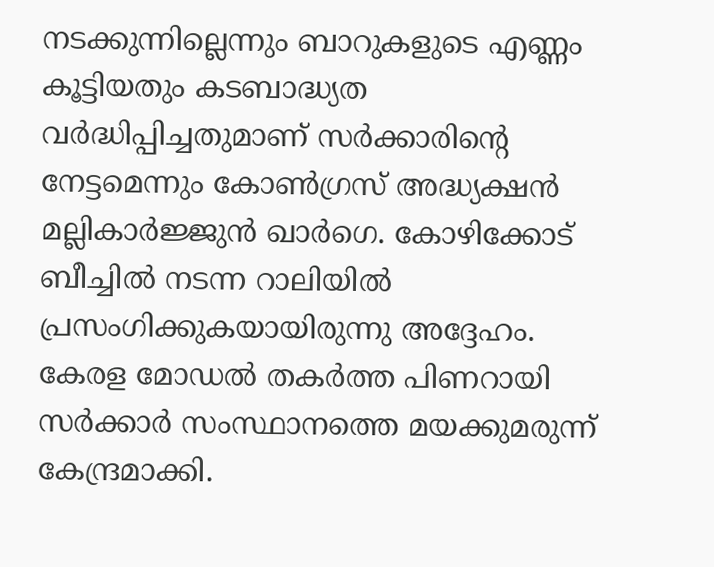നടക്കുന്നില്ലെന്നും ബാറുകളുടെ എണ്ണം കൂട്ടിയതും കടബാദ്ധ്യത വർദ്ധിപ്പിച്ചതുമാണ് സർക്കാരിന്റെ നേട്ടമെന്നും കോൺഗ്രസ് അദ്ധ്യക്ഷൻ മല്ലികാർജ്ജുൻ ഖാർഗെ. കോഴിക്കോട് ബീച്ചിൽ നടന്ന റാലിയിൽ പ്രസംഗിക്കുകയായിരുന്നു അദ്ദേഹം. കേരള മോഡൽ തകർത്ത പിണറായി സർക്കാർ സംസ്ഥാനത്തെ മയക്കുമരുന്ന് കേന്ദ്രമാക്കി.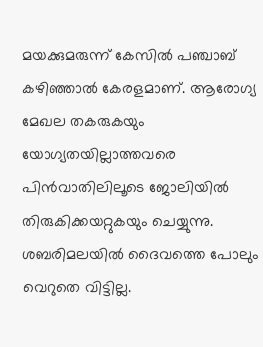മയക്കുമരുന്ന് കേസിൽ പഞ്ചാബ്‌ കഴിഞ്ഞാൽ കേരളമാണ്. ആരോഗ്യ മേഖല തകരുകയും യോഗ്യതയില്ലാത്തവരെ പിൻവാതിലിലൂടെ ജോലിയിൽ തിരുകിക്കയറ്റുകയും ചെയ്യുന്നു. ശബരിമലയിൽ ദൈവത്തെ പോലും വെറുതെ വിട്ടില്ല.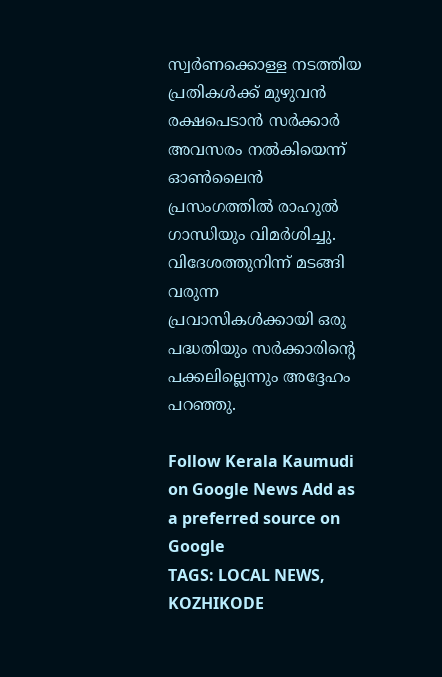സ്വർണക്കൊള്ള നടത്തിയ പ്രതികൾക്ക് മുഴുവൻ രക്ഷപെടാൻ സർക്കാർ അവസരം നൽകിയെന്ന് ഓൺലൈൻ പ്രസംഗത്തിൽ രാഹുൽ ഗാന്ധിയും വിമർശിച്ചു. വിദേശത്തുനിന്ന് മടങ്ങി വരുന്ന പ്രവാസികൾക്കായി ഒരു പദ്ധതിയും സർക്കാരിന്റെ പക്കലില്ലെന്നും അദ്ദേഹം പറഞ്ഞു.

Follow Kerala Kaumudi on Google News Add as a preferred source on Google
TAGS: LOCAL NEWS, KOZHIKODE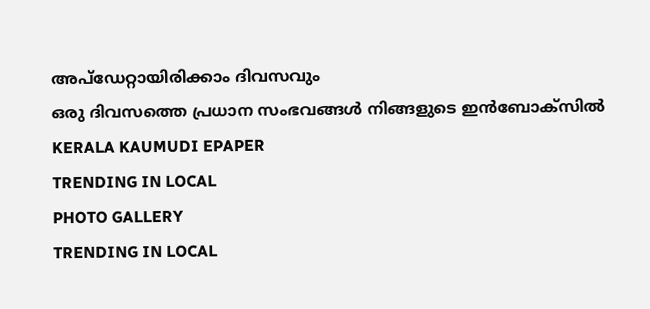അപ്ഡേറ്റായിരിക്കാം ദിവസവും
ഒരു ദിവസത്തെ പ്രധാന സംഭവങ്ങൾ നിങ്ങളുടെ ഇൻബോക്സിൽ
KERALA KAUMUDI EPAPER
TRENDING IN LOCAL
PHOTO GALLERY
TRENDING IN LOCAL